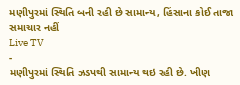મણીપુરમાં સ્થિતિ બની રહી છે સામાન્ય, હિંસાના કોઈ તાજા સમાચાર નહીં
Live TV
-
મણીપુરમાં સ્થિતિ ઝડપથી સામાન્ય થઇ રહી છે. ખીણ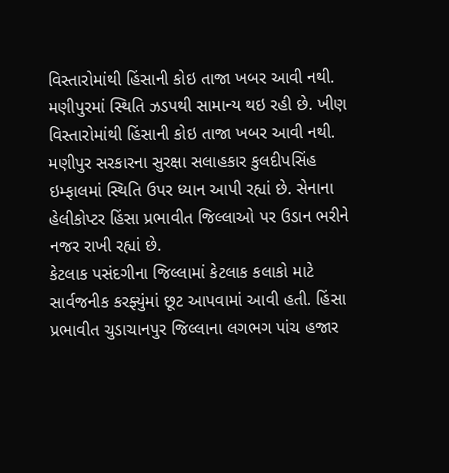વિસ્તારોમાંથી હિંસાની કોઇ તાજા ખબર આવી નથી.
મણીપુરમાં સ્થિતિ ઝડપથી સામાન્ય થઇ રહી છે. ખીણ વિસ્તારોમાંથી હિંસાની કોઇ તાજા ખબર આવી નથી. મણીપુર સરકારના સુરક્ષા સલાહકાર કુલદીપસિંહ ઇમ્ફાલમાં સ્થિતિ ઉપર ધ્યાન આપી રહ્યાં છે. સેનાના હેલીકોપ્ટર હિંસા પ્રભાવીત જિલ્લાઓ પર ઉડાન ભરીને નજર રાખી રહ્યાં છે.
કેટલાક પસંદગીના જિલ્લામાં કેટલાક કલાકો માટે સાર્વજનીક કરફ્યુંમાં છૂટ આપવામાં આવી હતી. હિંસા પ્રભાવીત ચુડાચાનપુર જિલ્લાના લગભગ પાંચ હજાર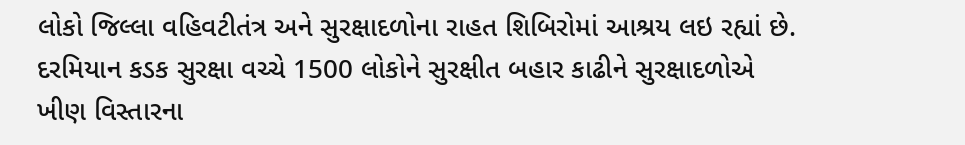લોકો જિલ્લા વહિવટીતંત્ર અને સુરક્ષાદળોના રાહત શિબિરોમાં આશ્રય લઇ રહ્યાં છે. દરમિયાન કડક સુરક્ષા વચ્ચે 1500 લોકોને સુરક્ષીત બહાર કાઢીને સુરક્ષાદળોએ ખીણ વિસ્તારના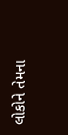લોકોને તેમના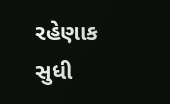રહેણાક સુધી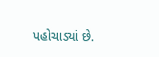પહોચાડ્યાં છે.